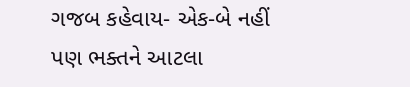ગજબ કહેવાય- એક-બે નહીં પણ ભક્તને આટલા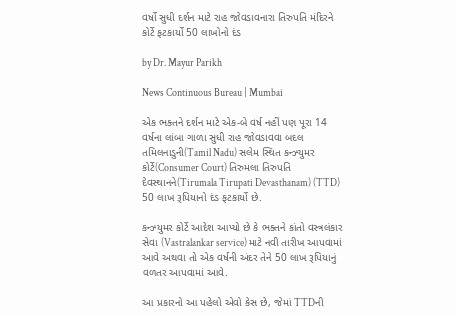વર્ષો સુધી દર્શન માટે રાહ જોવડાવનારા તિરુપતિ મંદિરને કોર્ટે ફટકાર્યો 50 લાખોનો દંડ

by Dr. Mayur Parikh

News Continuous Bureau | Mumbai

એક ભક્તને દર્શન માટે એક-બે વર્ષ નહીં પણ પૂરા 14 વર્ષના લાંબા ગાળા સુધી રાહ જોવડાવવા બદલ તમિલનાડુની(Tamil Nadu) સલેમ સ્થિત કન્ઝ્યુમર કોર્ટે(Consumer Court) તિરુમલા તિરુપતિ દેવસ્થાનને(Tirumala Tirupati Devasthanam) (TTD) 50 લાખ રૂપિયાનો દંડ ફટકાર્યો છે.

કન્ઝ્યુમર કોર્ટે આદેશ આપ્યો છે કે ભક્તને કાંતો વસ્ત્રલંકાર સેવા (Vastralankar service) માટે નવી તારીખ આપવામાં આવે અથવા તો એક વર્ષની અંદર તેને 50 લાખ રૂપિયાનું વળતર આપવામાં આવે.

આ પ્રકારનો આ પહેલો એવો કેસ છે, જેમાં TTDની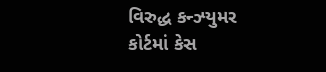વિરુદ્ધ કન્ઝ્યુમર કોર્ટમાં કેસ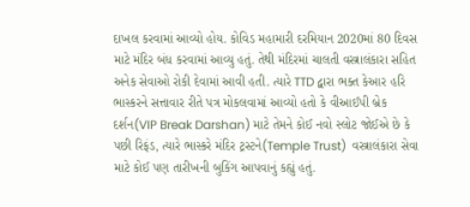દાખલ કરવામાં આવ્યો હોય. કોવિડ મહામારી દરમિયાન 2020માં 80 દિવસ માટે મંદિર બંધ કરવામાં આવ્યુ હતું. તેથી મંદિરમાં ચાલતી વસ્ત્રાલંકારા સહિત અનેક સેવાઓ રોકી દેવામાં આવી હતી. ત્યારે TTD દ્વારા ભક્ત કેઆર હરિ ભાસ્કરને સત્તાવાર રીતે પત્ર મોકલવામાં આવ્યો હતો કે વીઆઈપી બ્રેક દર્શન(VIP Break Darshan) માટે તેમને કોઈ નવો સ્લોટ જોઈએ છે કે પછી રિફંડ, ત્યારે ભાસ્કરે મંદિર ટ્રસ્ટને(Temple Trust)  વસ્ત્રાલંકારા સેવા માટે કોઈ પણ તારીખની બુકિંગ આપવાનું કહ્યું હતું.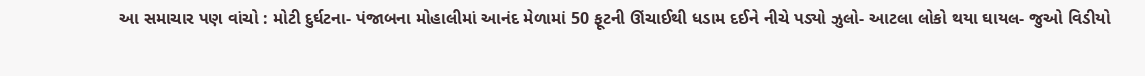આ સમાચાર પણ વાંચો : મોટી દુર્ઘટના- પંજાબના મોહાલીમાં આનંદ મેળામાં 50 ફૂટની ઊંચાઈથી ધડામ દઈને નીચે પડ્યો ઝુલો- આટલા લોકો થયા ઘાયલ- જુઓ વિડીયો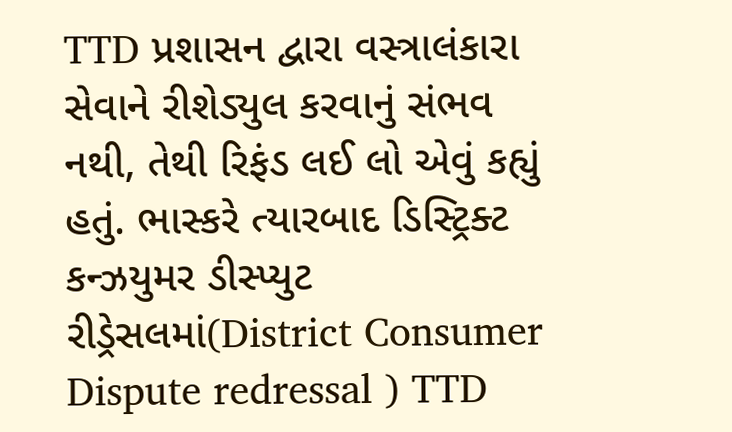TTD પ્રશાસન દ્વારા વસ્ત્રાલંકારા સેવાને રીશેડ્યુલ કરવાનું સંભવ નથી, તેથી રિફંડ લઈ લો એવું કહ્યું હતું. ભાસ્કરે ત્યારબાદ ડિસ્ટ્રિક્ટ કન્ઝયુમર ડીસ્પ્યુટ રીડ્રેસલમાં(District Consumer Dispute redressal ) TTD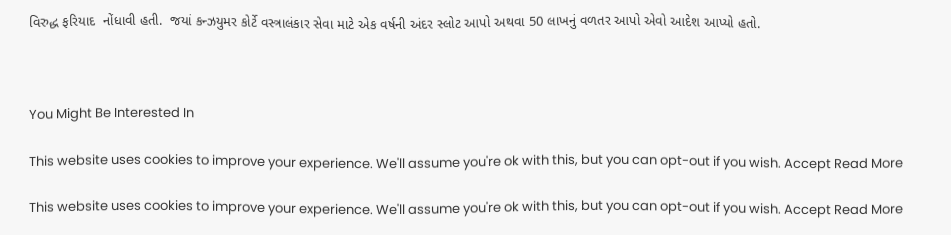વિરુદ્ધ ફરિયાદ  નોંધાવી હતી.  જયાં કન્ઝયુમર કોર્ટે વસ્ત્રાલંકાર સેવા માટે એક વર્ષની અંદર સ્લોટ આપો અથવા 50 લાખનું વળતર આપો એવો આદેશ આપ્યો હતો.



You Might Be Interested In

This website uses cookies to improve your experience. We'll assume you're ok with this, but you can opt-out if you wish. Accept Read More

This website uses cookies to improve your experience. We'll assume you're ok with this, but you can opt-out if you wish. Accept Read More